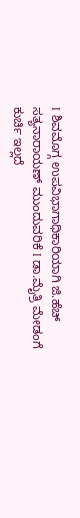I ಶಿವಮೊಗ್ಗ ಉಪವಿಭಾಗಾಧಿಕಾರಿಯಾಗಿ ಜಿ.ಹೆಚ್ ಸತ್ಯನಾರಾಯಣ್ ಮುಂದುವರಿಕೆ I ಡಾ.ಮೈತ್ರಿ ಮೇಡಂಗೆ ಕುರ್ಚಿ ಇಲ್ಲದೆ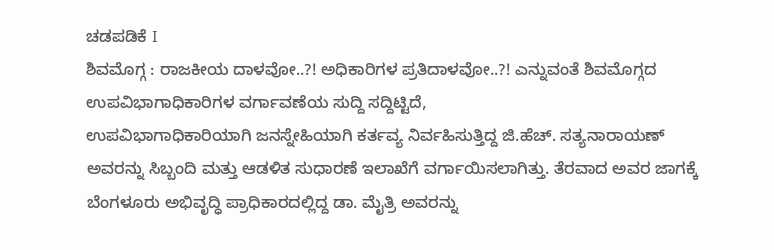ಚಡಪಡಿಕೆ I
ಶಿವಮೊಗ್ಗ : ರಾಜಕೀಯ ದಾಳವೋ..?! ಅಧಿಕಾರಿಗಳ ಪ್ರತಿದಾಳವೋ..?! ಎನ್ನುವಂತೆ ಶಿವಮೊಗ್ಗದ ಉಪವಿಭಾಗಾಧಿಕಾರಿಗಳ ವರ್ಗಾವಣೆಯ ಸುದ್ದಿ ಸದ್ದಿಟ್ಟಿದೆ,
ಉಪವಿಭಾಗಾಧಿಕಾರಿಯಾಗಿ ಜನಸ್ನೇಹಿಯಾಗಿ ಕರ್ತವ್ಯ ನಿರ್ವಹಿಸುತ್ತಿದ್ದ ಜಿ.ಹೆಚ್. ಸತ್ಯನಾರಾಯಣ್ ಅವರನ್ನು ಸಿಬ್ಬಂದಿ ಮತ್ತು ಆಡಳಿತ ಸುಧಾರಣೆ ಇಲಾಖೆಗೆ ವರ್ಗಾಯಿಸಲಾಗಿತ್ತು. ತೆರವಾದ ಅವರ ಜಾಗಕ್ಕೆ ಬೆಂಗಳೂರು ಅಭಿವೃದ್ಧಿ ಪ್ರಾಧಿಕಾರದಲ್ಲಿದ್ದ ಡಾ. ಮೈತ್ರಿ ಅವರನ್ನು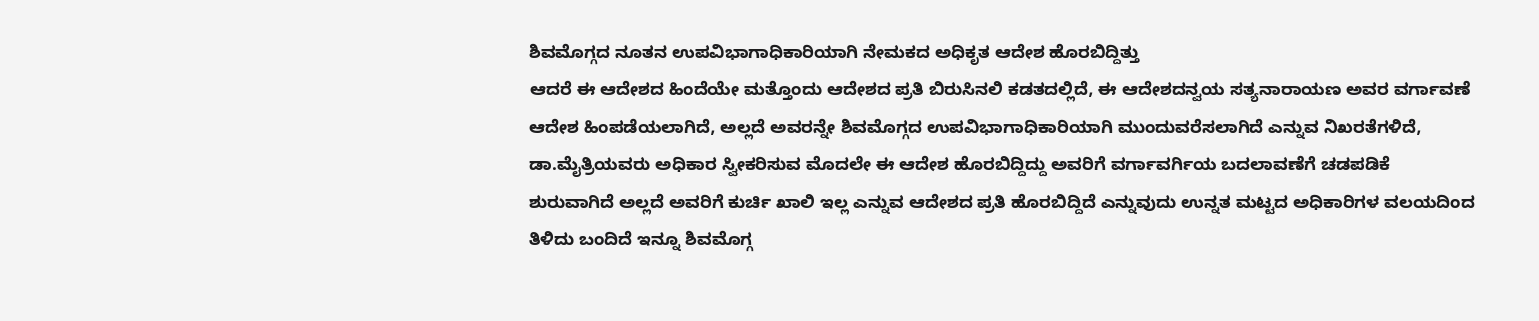ಶಿವಮೊಗ್ಗದ ನೂತನ ಉಪವಿಭಾಗಾಧಿಕಾರಿಯಾಗಿ ನೇಮಕದ ಅಧಿಕೃತ ಆದೇಶ ಹೊರಬಿದ್ದಿತ್ತು
ಆದರೆ ಈ ಆದೇಶದ ಹಿಂದೆಯೇ ಮತ್ತೊಂದು ಆದೇಶದ ಪ್ರತಿ ಬಿರುಸಿನಲಿ ಕಡತದಲ್ಲಿದೆ, ಈ ಆದೇಶದನ್ವಯ ಸತ್ಯನಾರಾಯಣ ಅವರ ವರ್ಗಾವಣೆ ಆದೇಶ ಹಿಂಪಡೆಯಲಾಗಿದೆ, ಅಲ್ಲದೆ ಅವರನ್ನೇ ಶಿವಮೊಗ್ಗದ ಉಪವಿಭಾಗಾಧಿಕಾರಿಯಾಗಿ ಮುಂದುವರೆಸಲಾಗಿದೆ ಎನ್ನುವ ನಿಖರತೆಗಳಿದೆ,
ಡಾ.ಮೈತ್ರಿಯವರು ಅಧಿಕಾರ ಸ್ವೀಕರಿಸುವ ಮೊದಲೇ ಈ ಆದೇಶ ಹೊರಬಿದ್ದಿದ್ದು ಅವರಿಗೆ ವರ್ಗಾವರ್ಗಿಯ ಬದಲಾವಣೆಗೆ ಚಡಪಡಿಕೆ ಶುರುವಾಗಿದೆ ಅಲ್ಲದೆ ಅವರಿಗೆ ಕುರ್ಚಿ ಖಾಲಿ ಇಲ್ಲ ಎನ್ನುವ ಆದೇಶದ ಪ್ರತಿ ಹೊರಬಿದ್ದಿದೆ ಎನ್ನುವುದು ಉನ್ನತ ಮಟ್ಟದ ಅಧಿಕಾರಿಗಳ ವಲಯದಿಂದ ತಿಳಿದು ಬಂದಿದೆ ಇನ್ನೂ ಶಿವಮೊಗ್ಗ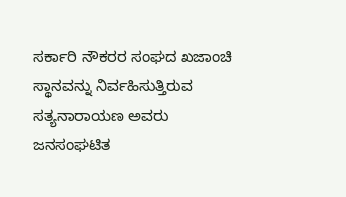ಸರ್ಕಾರಿ ನೌಕರರ ಸಂಘದ ಖಜಾಂಚಿ ಸ್ಥಾನವನ್ನು ನಿರ್ವಹಿಸುತ್ತಿರುವ ಸತ್ಯನಾರಾಯಣ ಅವರು ಜನಸಂಘಟಿತ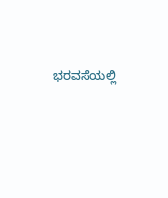ಭರವಸೆಯಲ್ಲಿ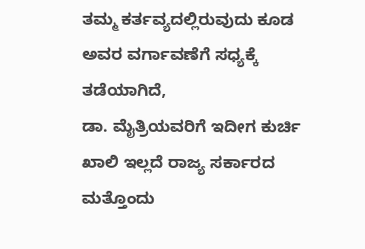ತಮ್ಮ ಕರ್ತವ್ಯದಲ್ಲಿರುವುದು ಕೂಡ ಅವರ ವರ್ಗಾವಣೆಗೆ ಸಧ್ಯಕ್ಕೆ ತಡೆಯಾಗಿದೆ,
ಡಾ. ಮೈತ್ರಿಯವರಿಗೆ ಇದೀಗ ಕುರ್ಚಿ ಖಾಲಿ ಇಲ್ಲದೆ ರಾಜ್ಯ ಸರ್ಕಾರದ ಮತ್ತೊಂದು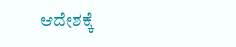ಆದೇಶಕ್ಕೆ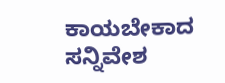ಕಾಯಬೇಕಾದ ಸನ್ನಿವೇಶ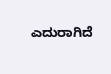ಎದುರಾಗಿದೆ